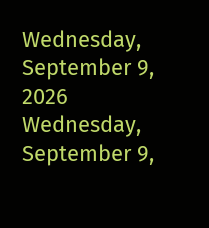Wednesday, September 9, 2026
Wednesday, September 9,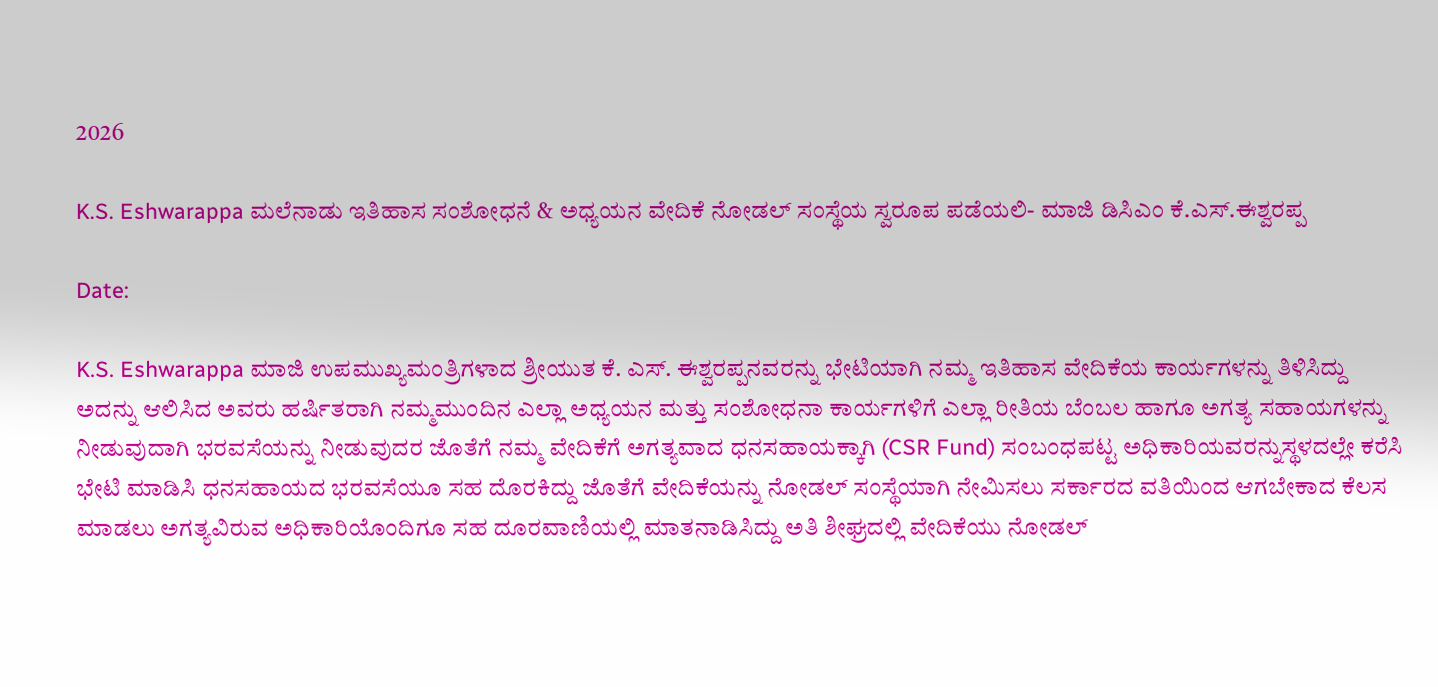2026

K.S. Eshwarappa ಮಲೆನಾಡು ಇತಿಹಾಸ ಸಂಶೋಧನೆ & ಅಧ್ಯಯನ ವೇದಿಕೆ ನೋಡಲ್ ಸಂಸ್ಥೆಯ ಸ್ವರೂಪ ಪಡೆಯಲಿ- ಮಾಜಿ ಡಿಸಿಎಂ ಕೆ.ಎಸ್.ಈಶ್ವರಪ್ಪ

Date:

K.S. Eshwarappa ಮಾಜಿ ಉಪಮುಖ್ಯಮಂತ್ರಿಗಳಾದ ಶ್ರೀಯುತ ಕೆ. ಎಸ್. ಈಶ್ವರಪ್ಪನವರನ್ನು ಭೇಟಿಯಾಗಿ ನಮ್ಮ ಇತಿಹಾಸ ವೇದಿಕೆಯ ಕಾರ್ಯಗಳನ್ನು ತಿಳಿಸಿದ್ದು ಅದನ್ನು ಆಲಿಸಿದ ಅವರು ಹರ್ಷಿತರಾಗಿ ನಮ್ಮ‌ಮುಂದಿನ ಎಲ್ಲಾ ಅಧ್ಯಯನ ಮತ್ತು ಸಂಶೋಧನಾ ಕಾರ್ಯಗಳಿಗೆ ಎಲ್ಲಾ ರೀತಿಯ ಬೆಂಬಲ ಹಾಗೂ ಅಗತ್ಯ ಸಹಾಯಗಳನ್ನು ನೀಡುವುದಾಗಿ ಭರವಸೆಯನ್ನು ನೀಡುವುದರ ಜೊತೆಗೆ ನಮ್ಮ ವೇದಿಕೆಗೆ ಅಗತ್ಯವಾದ ಧನಸಹಾಯಕ್ಕಾಗಿ (CSR Fund) ಸಂಬಂಧಪಟ್ಟ ಅಧಿಕಾರಿಯವರನ್ನುಸ್ಥಳದಲ್ಲೇ ಕರೆಸಿ ಭೇಟಿ ಮಾಡಿಸಿ ಧನಸಹಾಯದ ಭರವಸೆಯೂ ಸಹ ದೊರಕಿದ್ದು ಜೊತೆಗೆ ವೇದಿಕೆಯನ್ನು ನೋಡಲ್ ಸಂಸ್ಥೆಯಾಗಿ ನೇಮಿಸಲು ಸರ್ಕಾರದ ವತಿಯಿಂದ ಆಗಬೇಕಾದ ಕೆಲಸ ಮಾಡಲು ಅಗತ್ಯವಿರುವ ಅಧಿಕಾರಿಯೊಂದಿಗೂ ಸಹ ದೂರವಾಣಿಯಲ್ಲಿ ಮಾತನಾಡಿಸಿದ್ದು ಅತಿ ಶೀಘ್ರದಲ್ಲಿ ವೇದಿಕೆಯು ನೋಡಲ್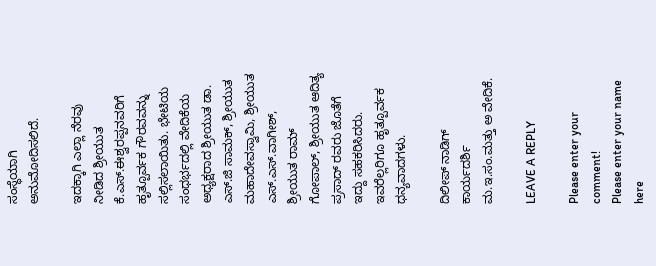ಸಂಸ್ಥೆಯಾಗಿ ಅನುಮೋದಿಸಲಿದೆ.

ಇದಕ್ಕಾಗಿ ಎಲ್ಲಾ ನೆರವು ನೀಡಿದ ಶ್ರೀಯುತ ಕೆ.ಎಸ್.ಈಶ್ವರಪ್ಪನವರಿಗೆ ಹೃತ್ಪೂರ್ವಕ ಗೌರವವನ್ನು ಸಲ್ಲಿಸಲಾಯಿತು. ಭೇಟಿಯ ಸಂಧರ್ಭದಲ್ಲಿ ವೇದಿಕೆಯ ಅಧ್ಯಕ್ಷರಾದ ಶ್ರೀಯುತ ಡಾ. ಎಸ್.ಜಿ ಸಾಮಕ್, ಶ್ರೀಯುತ ಮಹಾದೇವಸ್ವಾಮಿ, ಶ್ರೀಯುತ ಎಸ್.ಎಸ್.ವಾಗೀಶ್, ಶ್ರೀಯುತ ರಾಮ್ ಗೋಪಾಲ್, ಶ್ರೀಯುತ ಆದಿತ್ಯ ಪ್ರಸಾದ್ ರವರು ಜೊತೆಗೆ ಇದ್ದು ಸಹಕರಿಸಿದರು. ಇವರೆಲ್ಲರಿಗೂ ಹೃತ್ಪೂರ್ವಕ ಧನ್ಯವಾದಗಳು.

ದಿಲೀಪ್ ನಾಡಿಗ್
ಕಾರ್ಯದರ್ಶಿ
ಮ.ಇ.ಸಂ.ಮತ್ತು ‌ಅ ವೇದಿಕೆ.

LEAVE A REPLY

Please enter your comment!
Please enter your name here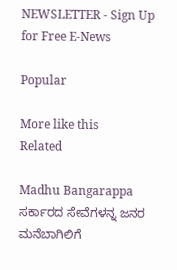NEWSLETTER - Sign Up for Free E-News

Popular

More like this
Related

Madhu Bangarappa ಸರ್ಕಾರದ ಸೇವೆಗಳನ್ನ ಜನರ ಮನೆಬಾಗಿಲಿಗೆ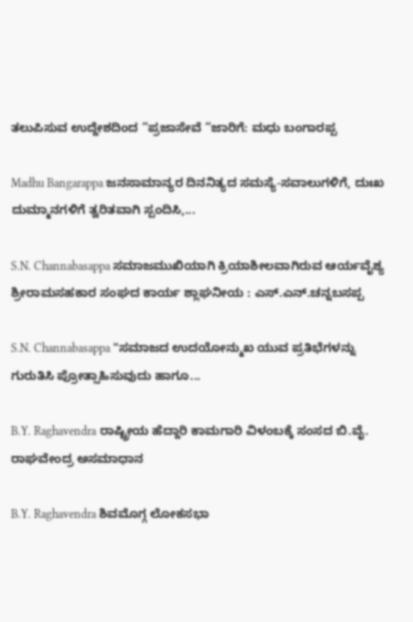ತಲುಪಿಸುವ ಉದ್ದೇಶದಿಂದ “ಪ್ರಜಾಸೇವೆ “ಜಾರಿಗೆ: ಮಧು ಬಂಗಾರಪ್ಪ

Madhu Bangarappa ಜನಸಾಮಾನ್ಯರ ದಿನನಿತ್ಯದ ಸಮಸ್ಯೆ-ಸವಾಲುಗಳಿಗೆ, ದುಃಖ ದುಮ್ಮಾನಗಳಿಗೆ ತ್ವರಿತವಾಗಿ ಸ್ಪಂದಿಸಿ,...

S.N. Channabasappa ಸಮಾಜಮುಖಿಯಾಗಿ ಕ್ರಿಯಾಶೀಲವಾಗಿರುವ ಆರ್ಯವೈಶ್ಯ ಶ್ರೀರಾಮಸಹಕಾರ ಸಂಘದ ಕಾರ್ಯ ಶ್ಲಾಘನೀಯ : ಎಸ್.ಎನ್.ಚನ್ನಬಸಪ್ಪ

S.N. Channabasappa "ಸಮಾಜದ ಉದಯೋನ್ಮುಖ ಯುವ ಪ್ರತಿಭೆಗಳನ್ನು ಗುರುತಿಸಿ ಪ್ರೋತ್ಸಾಹಿಸುವುದು ಹಾಗೂ...

B.Y. Raghavendra ರಾಷ್ಟ್ರೀಯ ಹೆದ್ದಾರಿ ಕಾಮಗಾರಿ ವಿಳಂಬಕ್ಕೆ ಸಂಸದ ಬಿ.ವೈ. ರಾಘವೇಂದ್ರ ಅಸಮಾಧಾನ

B.Y. Raghavendra ಶಿವಮೊಗ್ಗ ಲೋಕಸಭಾ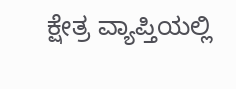ಕ್ಷೇತ್ರ ವ್ಯಾಪ್ತಿಯಲ್ಲಿ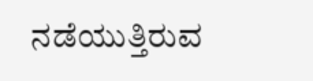ನಡೆಯುತ್ತಿರುವ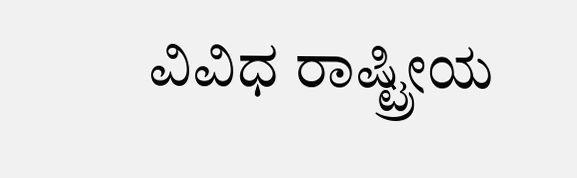ವಿವಿಧ ರಾಷ್ಟ್ರೀಯ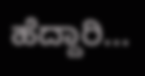ಹೆದ್ದಾರಿ...